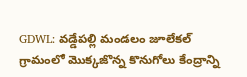GDWL: వడ్డేపల్లి మండలం జూలేకల్ గ్రామంలో మొక్కజొన్న కొనుగోలు కేంద్రాన్ని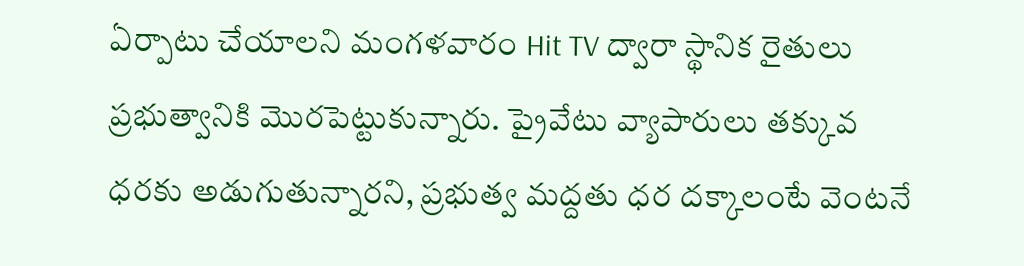ఏర్పాటు చేయాలని మంగళవారం Hit TV ద్వారా స్థానిక రైతులు ప్రభుత్వానికి మొరపెట్టుకున్నారు. ప్రైవేటు వ్యాపారులు తక్కువ ధరకు అడుగుతున్నారని, ప్రభుత్వ మద్దతు ధర దక్కాలంటే వెంటనే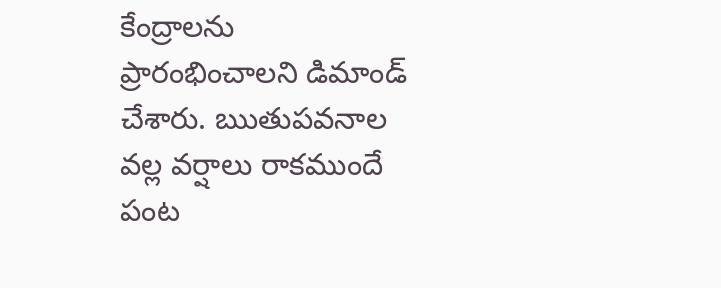కేంద్రాలను ప్రారంభించాలని డిమాండ్ చేశారు. ఋతుపవనాల వల్ల వర్షాలు రాకముందే పంట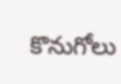కొనుగోలు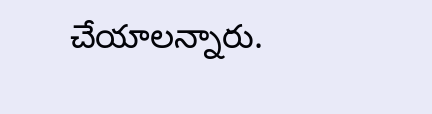చేయాలన్నారు.